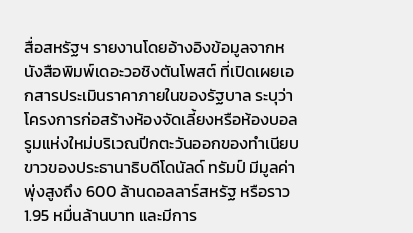สื่อสหรัฐฯ รายงานโดยอ้างอิงข้อมูลจากหนังสือพิมพ์เดอะวอชิงตันโพสต์ ที่เปิดเผยเอกสารประเมินราคาภายในของรัฐบาล ระบุว่า โครงการก่อสร้างห้องจัดเลี้ยงหรือห้องบอลรูมแห่งใหม่บริเวณปีกตะวันออกของทำเนียบขาวของประธานาธิบดีโดนัลด์ ทรัมป์ มีมูลค่าพุ่งสูงถึง 600 ล้านดอลลาร์สหรัฐ หรือราว 1.95 หมื่นล้านบาท และมีการ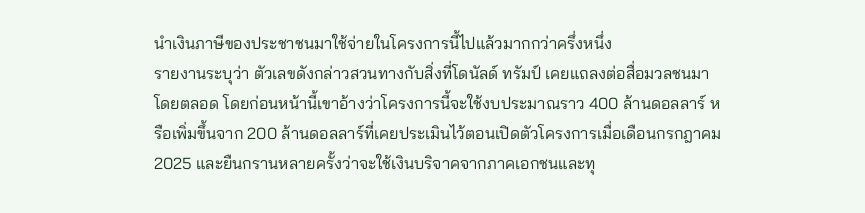นำเงินภาษีของประชาชนมาใช้จ่ายในโครงการนี้ไปแล้วมากกว่าครึ่งหนึ่ง
รายงานระบุว่า ตัวเลขดังกล่าวสวนทางกับสิ่งที่โดนัลด์ ทรัมป์ เคยแถลงต่อสื่อมวลชนมาโดยตลอด โดยก่อนหน้านี้เขาอ้างว่าโครงการนี้จะใช้งบประมาณราว 400 ล้านดอลลาร์ หรือเพิ่มขึ้นจาก 200 ล้านดอลลาร์ที่เคยประเมินไว้ตอนเปิดตัวโครงการเมื่อเดือนกรกฎาคม 2025 และยืนกรานหลายครั้งว่าจะใช้เงินบริจาคจากภาคเอกชนและทุ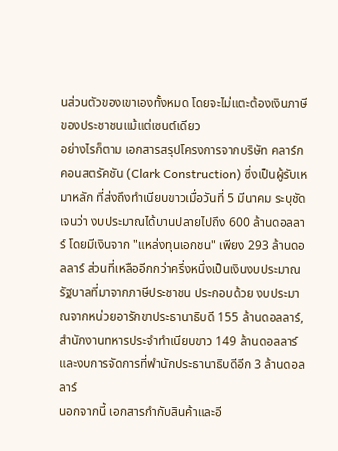นส่วนตัวของเขาเองทั้งหมด โดยจะไม่แตะต้องเงินภาษีของประชาชนแม้แต่เซนต์เดียว
อย่างไรก็ตาม เอกสารสรุปโครงการจากบริษัท คลาร์ก คอนสตรัคชัน (Clark Construction) ซึ่งเป็นผู้รับเหมาหลัก ที่ส่งถึงทำเนียบขาวเมื่อวันที่ 5 มีนาคม ระบุชัดเจนว่า งบประมาณได้บานปลายไปถึง 600 ล้านดอลลาร์ โดยมีเงินจาก "แหล่งทุนเอกชน" เพียง 293 ล้านดอลลาร์ ส่วนที่เหลืออีกกว่าครึ่งหนึ่งเป็นเงินงบประมาณรัฐบาลที่มาจากภาษีประชาชน ประกอบด้วย งบประมาณจากหน่วยอารักขาประธานาธิบดี 155 ล้านดอลลาร์, สำนักงานทหารประจำทำเนียบขาว 149 ล้านดอลลาร์ และงบการจัดการที่พำนักประธานาธิบดีอีก 3 ล้านดอลลาร์
นอกจากนี้ เอกสารกำกับสินค้าและอี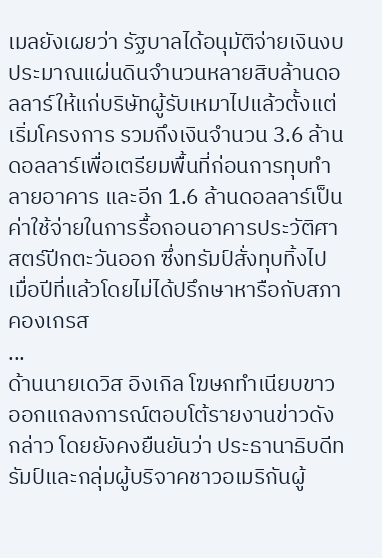เมลยังเผยว่า รัฐบาลได้อนุมัติจ่ายเงินงบประมาณแผ่นดินจำนวนหลายสิบล้านดอลลาร์ให้แก่บริษัทผู้รับเหมาไปแล้วตั้งแต่เริ่มโครงการ รวมถึงเงินจำนวน 3.6 ล้านดอลลาร์เพื่อเตรียมพื้นที่ก่อนการทุบทำลายอาคาร และอีก 1.6 ล้านดอลลาร์เป็นค่าใช้จ่ายในการรื้อถอนอาคารประวัติศาสตร์ปีกตะวันออก ซึ่งทรัมป์สั่งทุบทิ้งไปเมื่อปีที่แล้วโดยไม่ได้ปรึกษาหารือกับสภาคองเกรส
...
ด้านนายเดวิส อิงเกิล โฆษกทำเนียบขาว ออกแถลงการณ์ตอบโต้รายงานข่าวดังกล่าว โดยยังคงยืนยันว่า ประธานาธิบดีทรัมป์และกลุ่มผู้บริจาคชาวอเมริกันผู้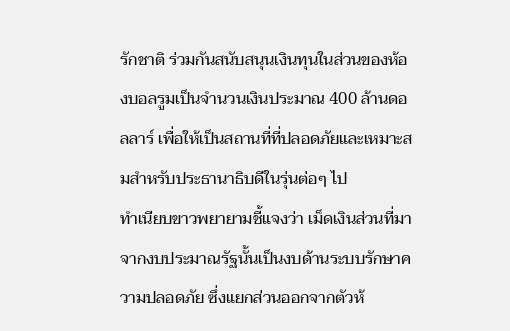รักชาติ ร่วมกันสนับสนุนเงินทุนในส่วนของห้องบอลรูมเป็นจำนวนเงินประมาณ 400 ล้านดอลลาร์ เพื่อให้เป็นสถานที่ที่ปลอดภัยและเหมาะสมสำหรับประธานาธิบดีในรุ่นต่อๆ ไป
ทำเนียบขาวพยายามชี้แจงว่า เม็ดเงินส่วนที่มาจากงบประมาณรัฐนั้นเป็นงบด้านระบบรักษาความปลอดภัย ซึ่งแยกส่วนออกจากตัวห้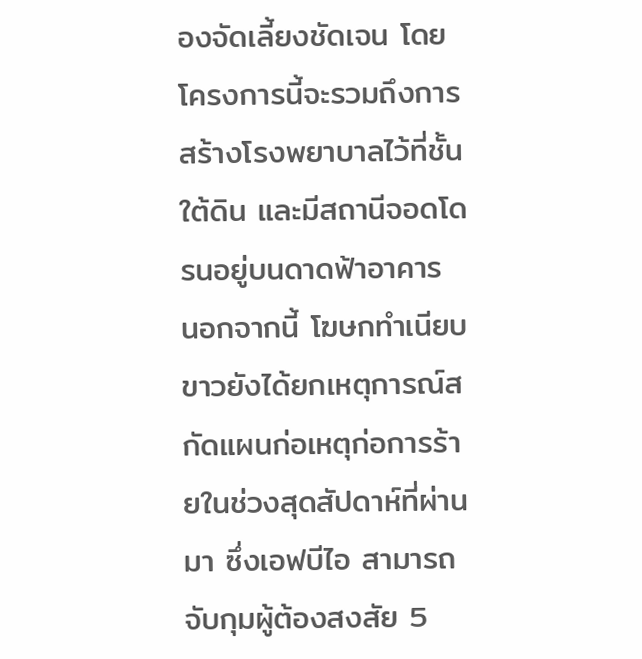องจัดเลี้ยงชัดเจน โดยโครงการนี้จะรวมถึงการสร้างโรงพยาบาลไว้ที่ชั้นใต้ดิน และมีสถานีจอดโดรนอยู่บนดาดฟ้าอาคาร
นอกจากนี้ โฆษกทำเนียบขาวยังได้ยกเหตุการณ์สกัดแผนก่อเหตุก่อการร้ายในช่วงสุดสัปดาห์ที่ผ่านมา ซึ่งเอฟบีไอ สามารถจับกุมผู้ต้องสงสัย 5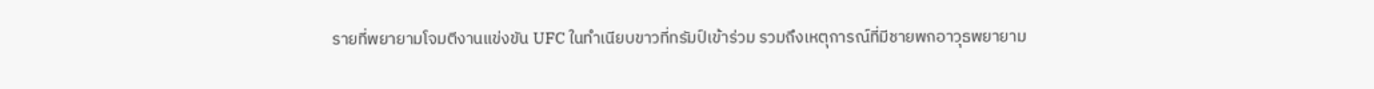รายที่พยายามโจมตีงานแข่งขัน UFC ในทำเนียบขาวที่ทรัมป์เข้าร่วม รวมถึงเหตุการณ์ที่มีชายพกอาวุธพยายาม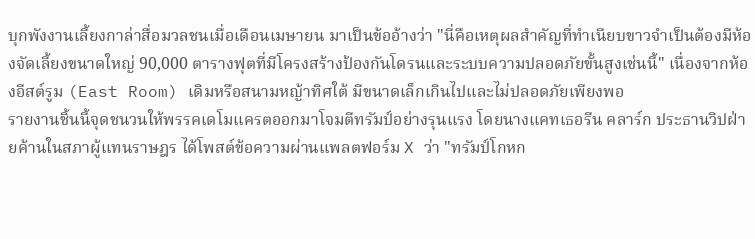บุกพังงานเลี้ยงกาล่าสื่อมวลชนเมื่อเดือนเมษายน มาเป็นข้ออ้างว่า "นี่คือเหตุผลสำคัญที่ทำเนียบขาวจำเป็นต้องมีห้องจัดเลี้ยงขนาดใหญ่ 90,000 ตารางฟุตที่มีโครงสร้างป้องกันโดรนและระบบความปลอดภัยขั้นสูงเช่นนี้" เนื่องจากห้องอีสต์รูม (East Room) เดิมหรือสนามหญ้าทิศใต้ มีขนาดเล็กเกินไปและไม่ปลอดภัยเพียงพอ
รายงานชิ้นนี้จุดชนวนให้พรรคเดโมแครตออกมาโจมตีทรัมป์อย่างรุนแรง โดยนางแคทเธอรีน คลาร์ก ประธานวิปฝ่ายค้านในสภาผู้แทนราษฎร ได้โพสต์ข้อความผ่านแพลตฟอร์ม X ว่า "ทรัมป์โกหก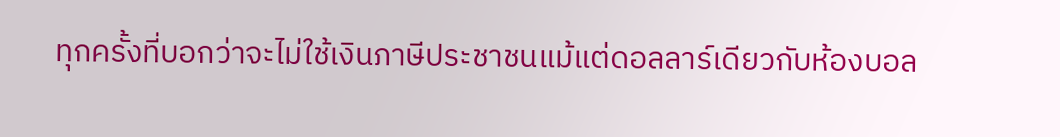ทุกครั้งที่บอกว่าจะไม่ใช้เงินภาษีประชาชนแม้แต่ดอลลาร์เดียวกับห้องบอล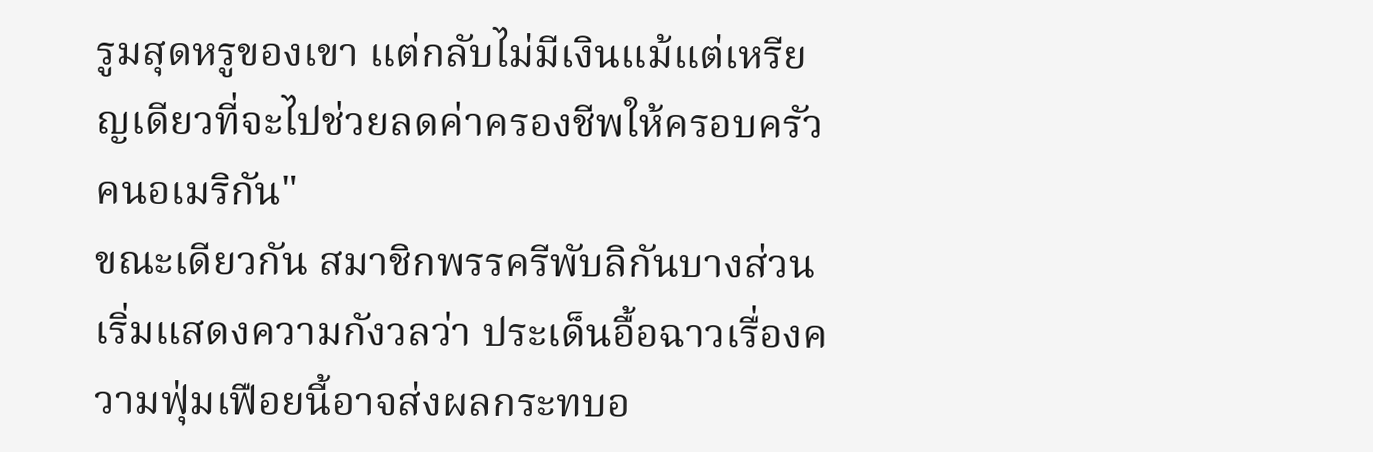รูมสุดหรูของเขา แต่กลับไม่มีเงินแม้แต่เหรียญเดียวที่จะไปช่วยลดค่าครองชีพให้ครอบครัวคนอเมริกัน"
ขณะเดียวกัน สมาชิกพรรครีพับลิกันบางส่วนเริ่มแสดงความกังวลว่า ประเด็นอื้อฉาวเรื่องความฟุ่มเฟือยนี้อาจส่งผลกระทบอ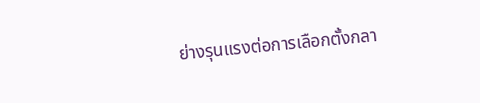ย่างรุนแรงต่อการเลือกตั้งกลา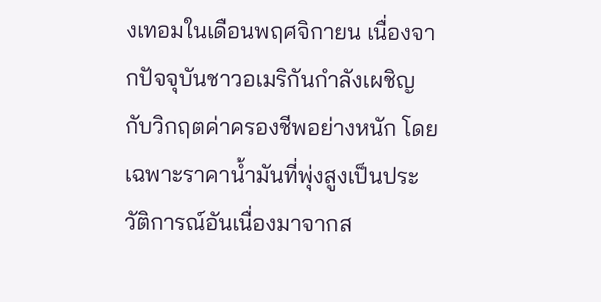งเทอมในเดือนพฤศจิกายน เนื่องจากปัจจุบันชาวอเมริกันกำลังเผชิญกับวิกฤตค่าครองชีพอย่างหนัก โดยเฉพาะราคาน้ำมันที่พุ่งสูงเป็นประวัติการณ์อันเนื่องมาจากส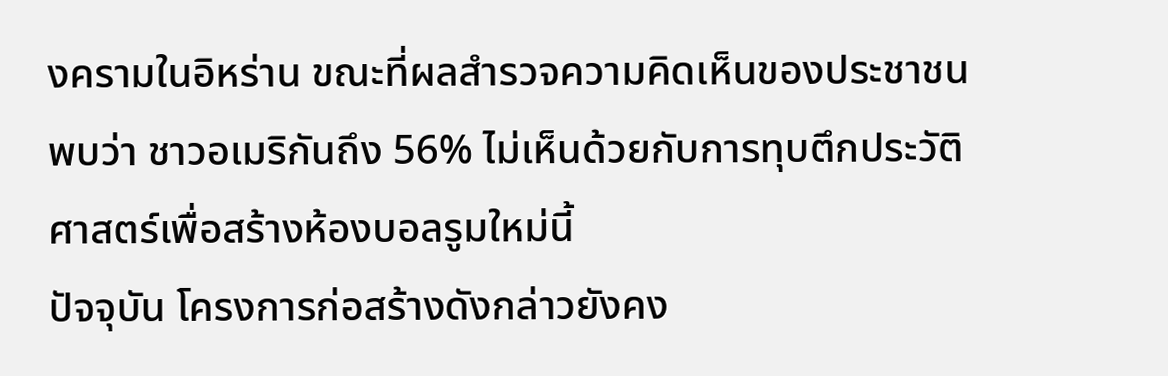งครามในอิหร่าน ขณะที่ผลสำรวจความคิดเห็นของประชาชนพบว่า ชาวอเมริกันถึง 56% ไม่เห็นด้วยกับการทุบตึกประวัติศาสตร์เพื่อสร้างห้องบอลรูมใหม่นี้
ปัจจุบัน โครงการก่อสร้างดังกล่าวยังคง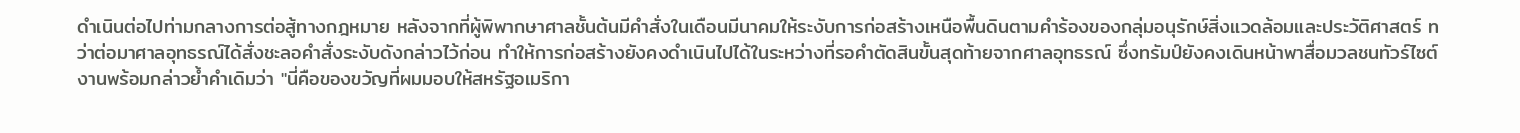ดำเนินต่อไปท่ามกลางการต่อสู้ทางกฎหมาย หลังจากที่ผู้พิพากษาศาลชั้นต้นมีคำสั่งในเดือนมีนาคมให้ระงับการก่อสร้างเหนือพื้นดินตามคำร้องของกลุ่มอนุรักษ์สิ่งแวดล้อมและประวัติศาสตร์ ทว่าต่อมาศาลอุทธรณ์ได้สั่งชะลอคำสั่งระงับดังกล่าวไว้ก่อน ทำให้การก่อสร้างยังคงดำเนินไปได้ในระหว่างที่รอคำตัดสินขั้นสุดท้ายจากศาลอุทธรณ์ ซึ่งทรัมป์ยังคงเดินหน้าพาสื่อมวลชนทัวร์ไซต์งานพร้อมกล่าวย้ำคำเดิมว่า "นี่คือของขวัญที่ผมมอบให้สหรัฐอเมริกา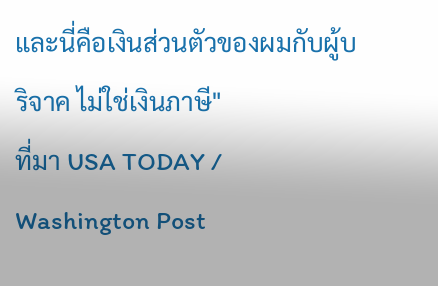และนี่คือเงินส่วนตัวของผมกับผู้บริจาค ไม่ใช่เงินภาษี"
ที่มา USA TODAY / Washington Post